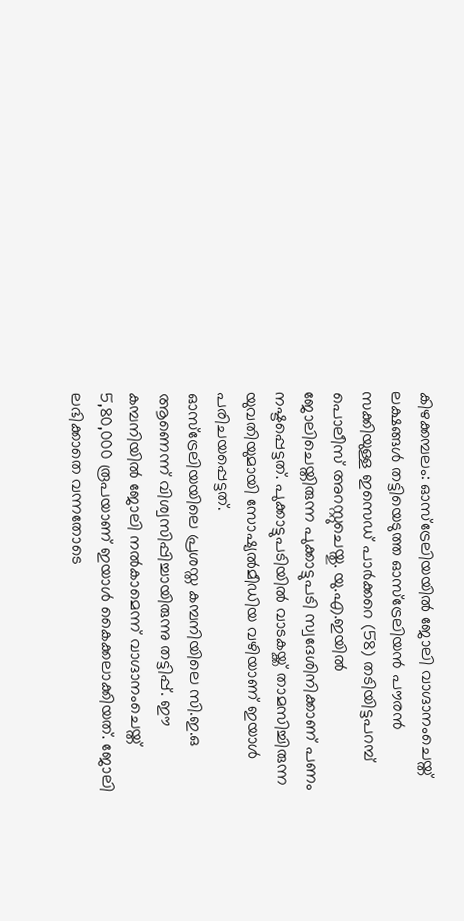കിഴക്കമ്പലം: ഓസ്ട്രേലിയയിൽ ജോലി വാഗ്ദാനംചെയ്ത് ലക്ഷങ്ങൾ തട്ടിയെടുത്ത ഓസ്ട്രേലിയൻ പൗരൻ സക്കിയുള്ള ഇസെഡ് പാർക്കറെ (58) തടിയിട്ടപറമ്പ് പൊലീസ് അറസ്റ്റുചെയ്തു. യു.എ.ഇയിൽ ജോലിചെയ്തിരുന്ന പുക്കാട്ടുപടി സ്വദേശിനിക്കാണ് പണം നഷ്ടപ്പെട്ടത്. പുക്കാട്ടുപടിയിൽ വാടകയ്ക്ക് താമസിച്ചിരുന്ന യുവതിയുമായി സോഷ്യൽമീഡിയ വഴിയാണ് ഇയാൾ പരിചയപ്പെട്ടത്.
ഓസ്ട്രേലിയയിലെ പ്രശസ്ത കമ്പനിയിലെ സി.ഇ.ഒ ആണെന്ന് വിശ്വസിപ്പിച്ചായിരുന്നു തട്ടിപ്പ്. ഈ കമ്പനിയിൽ ജോലി നൽകാമെന്ന് വാഗ്ദാനംചെയ്ത് 5,80,000 രൂപയാണ് ഇയാൾ കൈക്കലാക്കിയത്. ജോലി ലഭിക്കാതെ വന്നതോടെ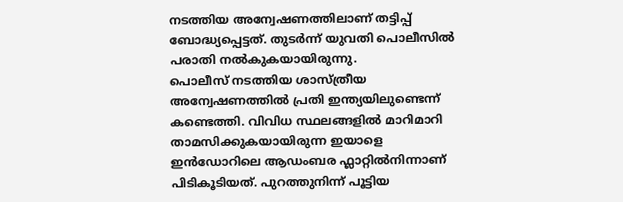നടത്തിയ അന്വേഷണത്തിലാണ് തട്ടിപ്പ് ബോദ്ധ്യപ്പെട്ടത്. തുടർന്ന് യുവതി പൊലീസിൽ പരാതി നൽകുകയായിരുന്നു.
പൊലീസ് നടത്തിയ ശാസ്ത്രീയ അന്വേഷണത്തിൽ പ്രതി ഇന്ത്യയിലുണ്ടെന്ന് കണ്ടെത്തി. വിവിധ സ്ഥലങ്ങളിൽ മാറിമാറി താമസിക്കുകയായിരുന്ന ഇയാളെ ഇൻഡോറിലെ ആഡംബര ഫ്ലാറ്റിൽനിന്നാണ് പിടികൂടിയത്. പുറത്തുനിന്ന് പൂട്ടിയ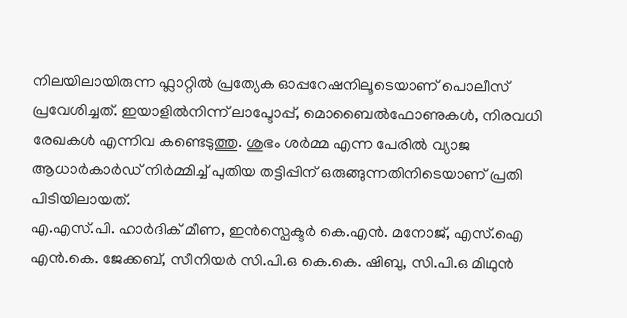നിലയിലായിരുന്ന ഫ്ലാറ്റിൽ പ്രത്യേക ഓപ്പറേഷനിലൂടെയാണ് പൊലീസ് പ്രവേശിച്ചത്. ഇയാളിൽനിന്ന് ലാപ്ടോപ്പ്, മൊബൈൽഫോണുകൾ, നിരവധി രേഖകൾ എന്നിവ കണ്ടെടുത്തു. ശുഭം ശർമ്മ എന്ന പേരിൽ വ്യാജ ആധാർകാർഡ് നിർമ്മിച്ച് പുതിയ തട്ടിപ്പിന് ഒരുങ്ങുന്നതിനിടെയാണ് പ്രതി പിടിയിലായത്.
എ.എസ്.പി. ഹാർദിക് മീണ, ഇൻസ്പെക്ടർ കെ.എൻ. മനോജ്, എസ്.ഐ എൻ.കെ. ജേക്കബ്, സീനിയർ സി.പി.ഒ കെ.കെ. ഷിബു, സി.പി.ഒ മിഥുൻ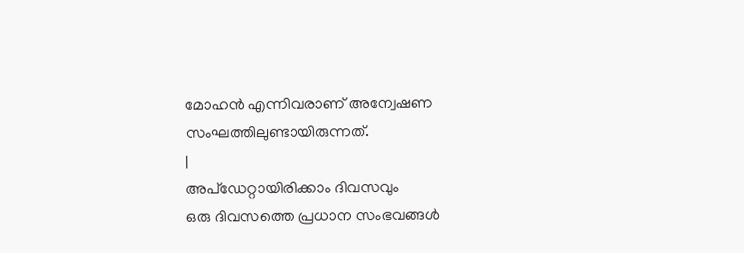മോഹൻ എന്നിവരാണ് അന്വേഷണ സംഘത്തിലുണ്ടായിരുന്നത്.
|
അപ്ഡേറ്റായിരിക്കാം ദിവസവും
ഒരു ദിവസത്തെ പ്രധാന സംഭവങ്ങൾ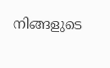നിങ്ങളുടെ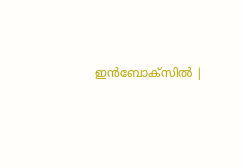ഇൻബോക്സിൽ |